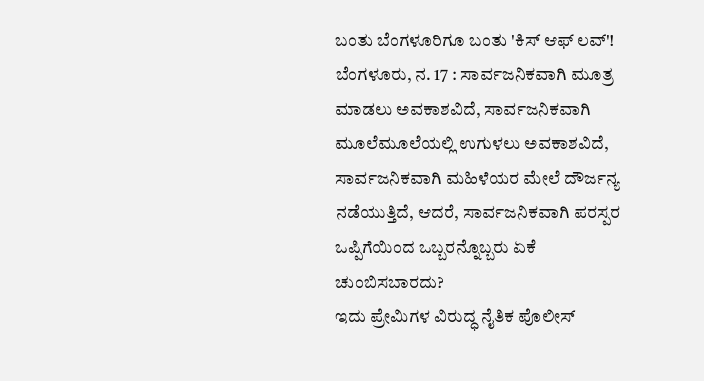ಬಂತು ಬೆಂಗಳೂರಿಗೂ ಬಂತು 'ಕಿಸ್ ಆಫ್ ಲವ್'!
ಬೆಂಗಳೂರು, ನ. 17 : ಸಾರ್ವಜನಿಕವಾಗಿ ಮೂತ್ರ ಮಾಡಲು ಅವಕಾಶವಿದೆ, ಸಾರ್ವಜನಿಕವಾಗಿ ಮೂಲೆಮೂಲೆಯಲ್ಲಿ ಉಗುಳಲು ಅವಕಾಶವಿದೆ, ಸಾರ್ವಜನಿಕವಾಗಿ ಮಹಿಳೆಯರ ಮೇಲೆ ದೌರ್ಜನ್ಯ ನಡೆಯುತ್ತಿದೆ, ಆದರೆ, ಸಾರ್ವಜನಿಕವಾಗಿ ಪರಸ್ಪರ ಒಪ್ಪಿಗೆಯಿಂದ ಒಬ್ಬರನ್ನೊಬ್ಬರು ಏಕೆ ಚುಂಬಿಸಬಾರದು?
ಇದು ಪ್ರೇಮಿಗಳ ವಿರುದ್ಧ ನೈತಿಕ ಪೊಲೀಸ್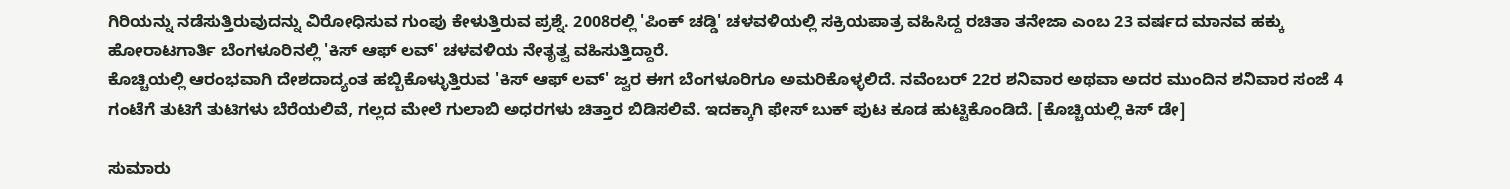ಗಿರಿಯನ್ನು ನಡೆಸುತ್ತಿರುವುದನ್ನು ವಿರೋಧಿಸುವ ಗುಂಪು ಕೇಳುತ್ತಿರುವ ಪ್ರಶ್ನೆ. 2008ರಲ್ಲಿ 'ಪಿಂಕ್ ಚಡ್ಡಿ' ಚಳವಳಿಯಲ್ಲಿ ಸಕ್ರಿಯಪಾತ್ರ ವಹಿಸಿದ್ದ ರಚಿತಾ ತನೇಜಾ ಎಂಬ 23 ವರ್ಷದ ಮಾನವ ಹಕ್ಕು ಹೋರಾಟಗಾರ್ತಿ ಬೆಂಗಳೂರಿನಲ್ಲಿ 'ಕಿಸ್ ಆಫ್ ಲವ್' ಚಳವಳಿಯ ನೇತೃತ್ವ ವಹಿಸುತ್ತಿದ್ದಾರೆ.
ಕೊಚ್ಚಿಯಲ್ಲಿ ಆರಂಭವಾಗಿ ದೇಶದಾದ್ಯಂತ ಹಬ್ಬಿಕೊಳ್ಳುತ್ತಿರುವ 'ಕಿಸ್ ಆಫ್ ಲವ್' ಜ್ವರ ಈಗ ಬೆಂಗಳೂರಿಗೂ ಅಮರಿಕೊಳ್ಳಲಿದೆ. ನವೆಂಬರ್ 22ರ ಶನಿವಾರ ಅಥವಾ ಅದರ ಮುಂದಿನ ಶನಿವಾರ ಸಂಜೆ 4 ಗಂಟೆಗೆ ತುಟಿಗೆ ತುಟಿಗಳು ಬೆರೆಯಲಿವೆ, ಗಲ್ಲದ ಮೇಲೆ ಗುಲಾಬಿ ಅಧರಗಳು ಚಿತ್ತಾರ ಬಿಡಿಸಲಿವೆ. ಇದಕ್ಕಾಗಿ ಫೇಸ್ ಬುಕ್ ಪುಟ ಕೂಡ ಹುಟ್ಟಿಕೊಂಡಿದೆ. [ಕೊಚ್ಚಿಯಲ್ಲಿ ಕಿಸ್ ಡೇ]

ಸುಮಾರು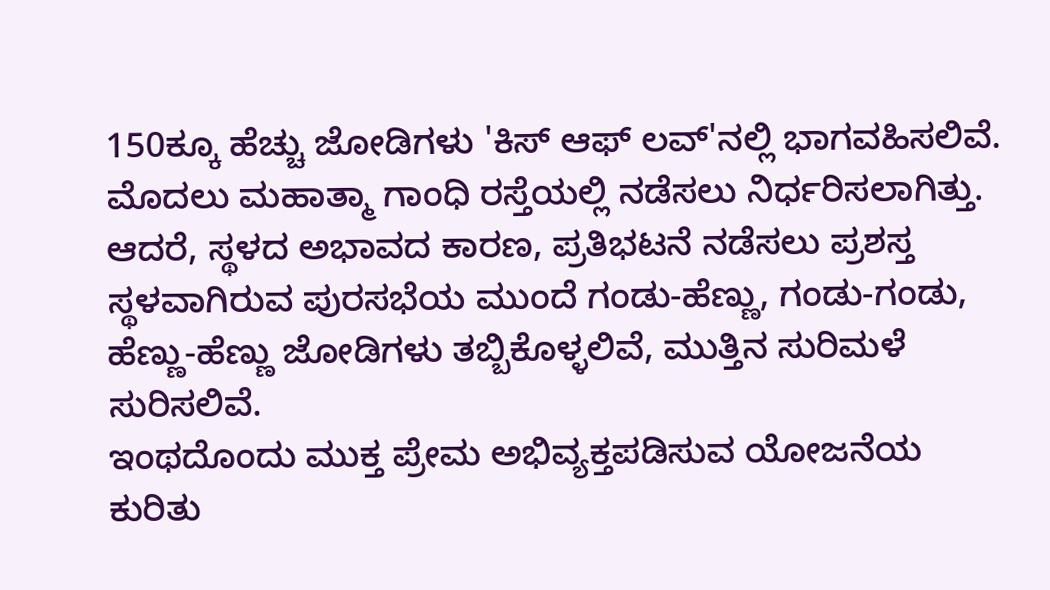150ಕ್ಕೂ ಹೆಚ್ಚು ಜೋಡಿಗಳು 'ಕಿಸ್ ಆಫ್ ಲವ್'ನಲ್ಲಿ ಭಾಗವಹಿಸಲಿವೆ. ಮೊದಲು ಮಹಾತ್ಮಾ ಗಾಂಧಿ ರಸ್ತೆಯಲ್ಲಿ ನಡೆಸಲು ನಿರ್ಧರಿಸಲಾಗಿತ್ತು. ಆದರೆ, ಸ್ಥಳದ ಅಭಾವದ ಕಾರಣ, ಪ್ರತಿಭಟನೆ ನಡೆಸಲು ಪ್ರಶಸ್ತ ಸ್ಥಳವಾಗಿರುವ ಪುರಸಭೆಯ ಮುಂದೆ ಗಂಡು-ಹೆಣ್ಣು, ಗಂಡು-ಗಂಡು, ಹೆಣ್ಣು-ಹೆಣ್ಣು ಜೋಡಿಗಳು ತಬ್ಬಿಕೊಳ್ಳಲಿವೆ, ಮುತ್ತಿನ ಸುರಿಮಳೆ ಸುರಿಸಲಿವೆ.
ಇಂಥದೊಂದು ಮುಕ್ತ ಪ್ರೇಮ ಅಭಿವ್ಯಕ್ತಪಡಿಸುವ ಯೋಜನೆಯ ಕುರಿತು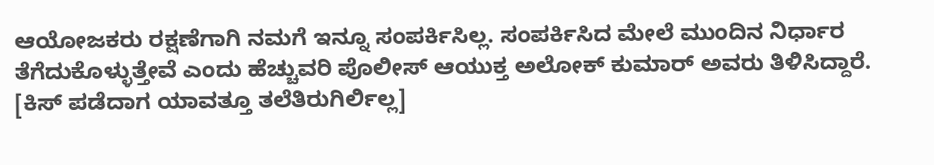ಆಯೋಜಕರು ರಕ್ಷಣೆಗಾಗಿ ನಮಗೆ ಇನ್ನೂ ಸಂಪರ್ಕಿಸಿಲ್ಲ. ಸಂಪರ್ಕಿಸಿದ ಮೇಲೆ ಮುಂದಿನ ನಿರ್ಧಾರ ತೆಗೆದುಕೊಳ್ಳುತ್ತೇವೆ ಎಂದು ಹೆಚ್ಚುವರಿ ಪೊಲೀಸ್ ಆಯುಕ್ತ ಅಲೋಕ್ ಕುಮಾರ್ ಅವರು ತಿಳಿಸಿದ್ದಾರೆ. [ಕಿಸ್ ಪಡೆದಾಗ ಯಾವತ್ತೂ ತಲೆತಿರುಗಿರ್ಲಿಲ್ಲ]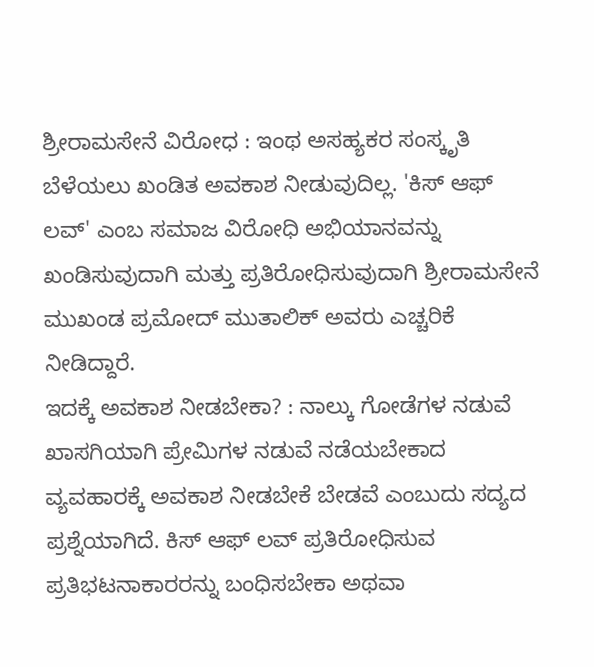ಶ್ರೀರಾಮಸೇನೆ ವಿರೋಧ : ಇಂಥ ಅಸಹ್ಯಕರ ಸಂಸ್ಕೃತಿ ಬೆಳೆಯಲು ಖಂಡಿತ ಅವಕಾಶ ನೀಡುವುದಿಲ್ಲ. 'ಕಿಸ್ ಆಫ್ ಲವ್' ಎಂಬ ಸಮಾಜ ವಿರೋಧಿ ಅಭಿಯಾನವನ್ನು ಖಂಡಿಸುವುದಾಗಿ ಮತ್ತು ಪ್ರತಿರೋಧಿಸುವುದಾಗಿ ಶ್ರೀರಾಮಸೇನೆ ಮುಖಂಡ ಪ್ರಮೋದ್ ಮುತಾಲಿಕ್ ಅವರು ಎಚ್ಚರಿಕೆ ನೀಡಿದ್ದಾರೆ.
ಇದಕ್ಕೆ ಅವಕಾಶ ನೀಡಬೇಕಾ? : ನಾಲ್ಕು ಗೋಡೆಗಳ ನಡುವೆ ಖಾಸಗಿಯಾಗಿ ಪ್ರೇಮಿಗಳ ನಡುವೆ ನಡೆಯಬೇಕಾದ ವ್ಯವಹಾರಕ್ಕೆ ಅವಕಾಶ ನೀಡಬೇಕೆ ಬೇಡವೆ ಎಂಬುದು ಸದ್ಯದ ಪ್ರಶ್ನೆಯಾಗಿದೆ. ಕಿಸ್ ಆಫ್ ಲವ್ ಪ್ರತಿರೋಧಿಸುವ ಪ್ರತಿಭಟನಾಕಾರರನ್ನು ಬಂಧಿಸಬೇಕಾ ಅಥವಾ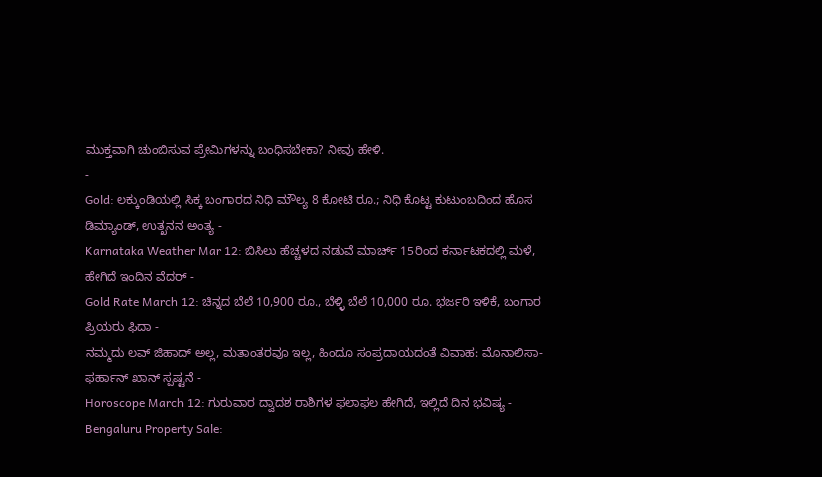ಮುಕ್ತವಾಗಿ ಚುಂಬಿಸುವ ಪ್ರೇಮಿಗಳನ್ನು ಬಂಧಿಸಬೇಕಾ? ನೀವು ಹೇಳಿ.
-
Gold: ಲಕ್ಕುಂಡಿಯಲ್ಲಿ ಸಿಕ್ಕ ಬಂಗಾರದ ನಿಧಿ ಮೌಲ್ಯ 8 ಕೋಟಿ ರೂ.; ನಿಧಿ ಕೊಟ್ಟ ಕುಟುಂಬದಿಂದ ಹೊಸ ಡಿಮ್ಯಾಂಡ್, ಉತ್ಖನನ ಅಂತ್ಯ -
Karnataka Weather Mar 12: ಬಿಸಿಲು ಹೆಚ್ಚಳದ ನಡುವೆ ಮಾರ್ಚ್ 15ರಿಂದ ಕರ್ನಾಟಕದಲ್ಲಿ ಮಳೆ, ಹೇಗಿದೆ ಇಂದಿನ ವೆದರ್ -
Gold Rate March 12: ಚಿನ್ನದ ಬೆಲೆ 10,900 ರೂ., ಬೆಳ್ಳಿ ಬೆಲೆ 10,000 ರೂ. ಭರ್ಜರಿ ಇಳಿಕೆ, ಬಂಗಾರ ಪ್ರಿಯರು ಫಿದಾ -
ನಮ್ಮದು ಲವ್ ಜಿಹಾದ್ ಅಲ್ಲ, ಮತಾಂತರವೂ ಇಲ್ಲ, ಹಿಂದೂ ಸಂಪ್ರದಾಯದಂತೆ ವಿವಾಹ: ಮೊನಾಲಿಸಾ-ಫರ್ಹಾನ್ ಖಾನ್ ಸ್ಪಷ್ಟನೆ -
Horoscope March 12: ಗುರುವಾರ ದ್ವಾದಶ ರಾಶಿಗಳ ಫಲಾಫಲ ಹೇಗಿದೆ, ಇಲ್ಲಿದೆ ದಿನ ಭವಿಷ್ಯ -
Bengaluru Property Sale: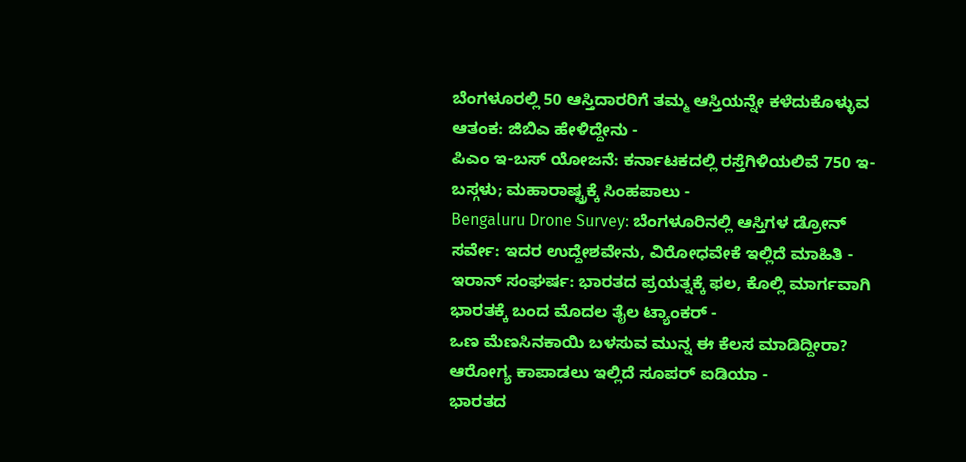ಬೆಂಗಳೂರಲ್ಲಿ 50 ಆಸ್ತಿದಾರರಿಗೆ ತಮ್ಮ ಆಸ್ತಿಯನ್ನೇ ಕಳೆದುಕೊಳ್ಳುವ ಆತಂಕ: ಜಿಬಿಎ ಹೇಳಿದ್ದೇನು -
ಪಿಎಂ ಇ-ಬಸ್ ಯೋಜನೆ: ಕರ್ನಾಟಕದಲ್ಲಿ ರಸ್ತೆಗಿಳಿಯಲಿವೆ 750 ಇ-ಬಸ್ಗಳು; ಮಹಾರಾಷ್ಟ್ರಕ್ಕೆ ಸಿಂಹಪಾಲು -
Bengaluru Drone Survey: ಬೆಂಗಳೂರಿನಲ್ಲಿ ಆಸ್ತಿಗಳ ಡ್ರೋನ್ ಸರ್ವೇ: ಇದರ ಉದ್ದೇಶವೇನು, ವಿರೋಧವೇಕೆ ಇಲ್ಲಿದೆ ಮಾಹಿತಿ -
ಇರಾನ್ ಸಂಘರ್ಷ: ಭಾರತದ ಪ್ರಯತ್ನಕ್ಕೆ ಫಲ, ಕೊಲ್ಲಿ ಮಾರ್ಗವಾಗಿ ಭಾರತಕ್ಕೆ ಬಂದ ಮೊದಲ ತೈಲ ಟ್ಯಾಂಕರ್ -
ಒಣ ಮೆಣಸಿನಕಾಯಿ ಬಳಸುವ ಮುನ್ನ ಈ ಕೆಲಸ ಮಾಡಿದ್ದೀರಾ? ಆರೋಗ್ಯ ಕಾಪಾಡಲು ಇಲ್ಲಿದೆ ಸೂಪರ್ ಐಡಿಯಾ -
ಭಾರತದ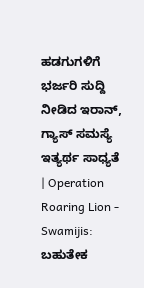ಹಡಗುಗಳಿಗೆ ಭರ್ಜರಿ ಸುದ್ದಿ ನೀಡಿದ ಇರಾನ್, ಗ್ಯಾಸ್ ಸಮಸ್ಯೆ ಇತ್ಯರ್ಥ ಸಾಧ್ಯತೆ | Operation Roaring Lion -
Swamijis: ಬಹುತೇಕ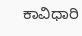ಕಾವಿಧಾರಿ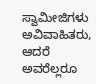ಸ್ವಾಮೀಜಿಗಳು ಅವಿವಾಹಿತರು, ಆದರೆ ಅವರೆಲ್ಲರೂ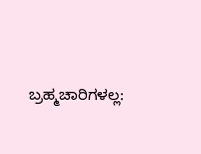ಬ್ರಹ್ಮಚಾರಿಗಳಲ್ಲ: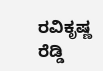ರವಿಕೃಷ್ಣ ರೆಡ್ಡಿ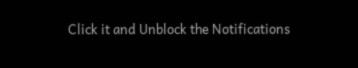Click it and Unblock the Notifications